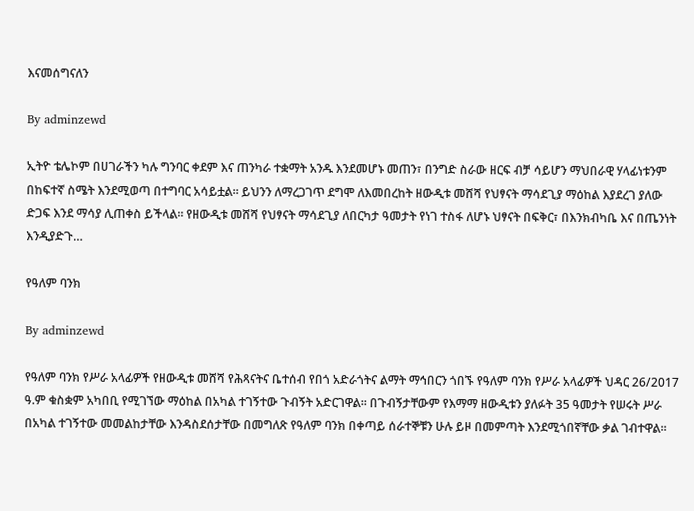እናመሰግናለን

By adminzewd

ኢትዮ ቴሌኮም በሀገራችን ካሉ ግንባር ቀደም እና ጠንካራ ተቋማት አንዱ እንደመሆኑ መጠን፣ በንግድ ስራው ዘርፍ ብቻ ሳይሆን ማህበራዊ ሃላፊነቱንም በከፍተኛ ስሜት እንደሚወጣ በተግባር አሳይቷል። ይህንን ለማረጋገጥ ደግሞ ለእመበረከት ዘውዲቱ መሸሻ የህፃናት ማሳደጊያ ማዕከል እያደረገ ያለው ድጋፍ እንደ ማሳያ ሊጠቀስ ይችላል። የዘውዲቱ መሸሻ የህፃናት ማሳደጊያ ለበርካታ ዓመታት የነገ ተስፋ ለሆኑ ህፃናት በፍቅር፣ በእንክብካቤ እና በጤንነት እንዲያድጉ…

የዓለም ባንክ

By adminzewd

የዓለም ባንክ የሥራ አላፊዎች የዘውዲቱ መሸሻ የሕጻናትና ቤተሰብ የበጎ አድራጎትና ልማት ማኅበርን ጎበኙ የዓለም ባንክ የሥራ አላፊዎች ህዳር 26/2017 ዓ.ም ቁስቋም አካበቢ የሚገኘው ማዕከል በአካል ተገኝተው ጉብኝት አድርገዋል፡፡ በጉብኝታቸውም የእማማ ዘውዲቱን ያለፉት 35 ዓመታት የሠሩት ሥራ በአካል ተገኝተው መመልከታቸው እንዳስደሰታቸው በመግለጽ የዓለም ባንክ በቀጣይ ሰራተኞቹን ሁሉ ይዞ በመምጣት እንደሚጎበኛቸው ቃል ገብተዋል፡፡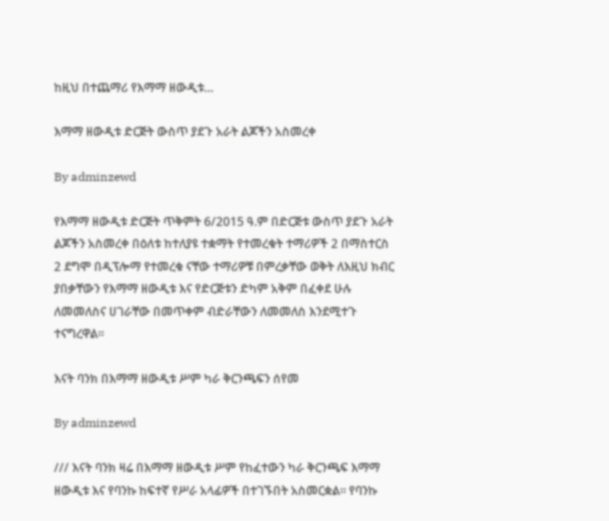ከዚህ በተጨማሪ የእማማ ዘውዲቱ…

እማማ ዘውዲቱ ድርጅት ውስጥ ያደጉ አራት ልጆችን አስመረቀ

By adminzewd

የእማማ ዘውዲቱ ድርጅት ጥቅምት 6/2015 ዓ.ም በድርጅቱ ውስጥ ያደጉ አራት ልጆችን አስመረቀ በዕለቱ ከተለያዩ ተቋማት የተመረቁት ተማሪዎች 2 በማስተርስ 2 ደግሞ በዲፕሎማ የተመረቁ ናቸው ተማሪዎቹ በምረቃቸው ወቅት ለእዚህ ክብር ያበቃቸውን የእማማ ዘውዲቱ እና የድርጅቱን ድካም አቅም በፈቀደ ሁሉ ለመመለስና ሀገራቸው በመጥቀም ብድራቸውን ለመመለስ እንደሚተጉ ተናግረዋል።

እናት ባንክ በእማማ ዘውዲቱ ሥም ካራ ቅርንጫፍን ሰየመ

By adminzewd

/// እናት ባንክ ዛሬ በእማማ ዘውዲቱ ሥም የከፈተውን ካራ ቅርንጫፍ እማማ ዘውዲቱ እና የባንኩ ከፍተኛ የሥራ አላፊዎች በተገኙበት አስመርቋል። የባንኩ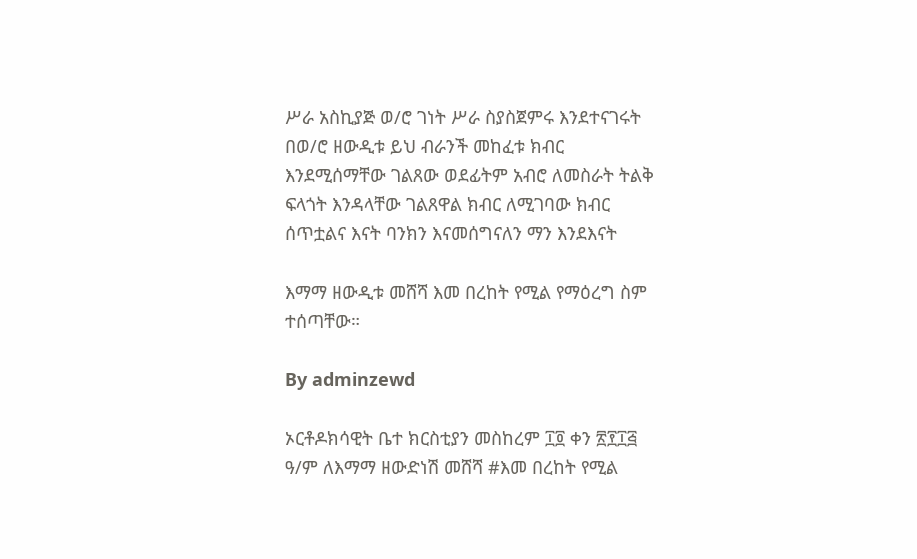ሥራ አስኪያጅ ወ/ሮ ገነት ሥራ ስያስጀምሩ እንደተናገሩት በወ/ሮ ዘውዲቱ ይህ ብራንች መከፈቱ ክብር እንደሚሰማቸው ገልጸው ወደፊትም አብሮ ለመስራት ትልቅ ፍላጎት እንዳላቸው ገልጸዋል ክብር ለሚገባው ክብር ሰጥቷልና እናት ባንክን እናመሰግናለን ማን እንደእናት

እማማ ዘውዲቱ መሸሻ እመ በረከት የሚል የማዕረግ ስም ተሰጣቸው።

By adminzewd

ኦርቶዶክሳዊት ቤተ ክርስቲያን መስከረም ፲፬ ቀን ፳፻፲፭ ዓ/ም ለእማማ ዘውድነሽ መሸሻ #እመ በረከት የሚል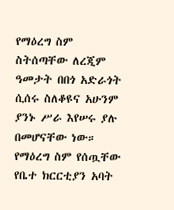የማዕረግ ስም ስትሰጣቸው ለረጂም ዓመታት በበጎ አድራጎት ሲሰሩ ስለቆዩና አሁንም ያንኑ ሥራ እየሠሩ ያሉ በመሆናቸው ነው። የማዕረግ ስም የሰጧቸው የቤተ ክርርቲያን አባት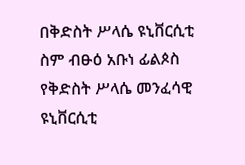በቅድስት ሥላሴ ዩኒቨርሲቲ ስም ብፁዕ አቡነ ፊልጶስ የቅድስት ሥላሴ መንፈሳዊ ዩኒቨርሲቲ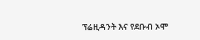ፕሬዚዳንት እና የደቡብ ኦሞ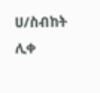ሀ/ስብከት ሊቀ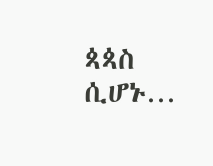ጳጳስ ሲሆኑ…